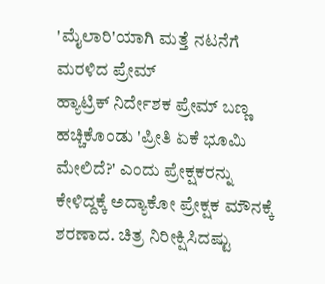'ಮೈಲಾರಿ'ಯಾಗಿ ಮತ್ತೆ ನಟನೆಗೆ ಮರಳಿದ ಪ್ರೇಮ್
ಹ್ಯಾಟ್ರಿಕ್ ನಿರ್ದೇಶಕ ಪ್ರೇಮ್ ಬಣ್ಣ ಹಚ್ಚಿಕೊಂಡು 'ಪ್ರೀತಿ ಏಕೆ ಭೂಮಿ ಮೇಲಿದೆ?' ಎಂದು ಪ್ರೇಕ್ಷಕರನ್ನು ಕೇಳಿದ್ದಕ್ಕೆ ಅದ್ಯಾಕೋ ಪ್ರೇಕ್ಷಕ ಮೌನಕ್ಕೆ ಶರಣಾದ. ಚಿತ್ರ ನಿರೀಕ್ಷಿಸಿದಷ್ಟು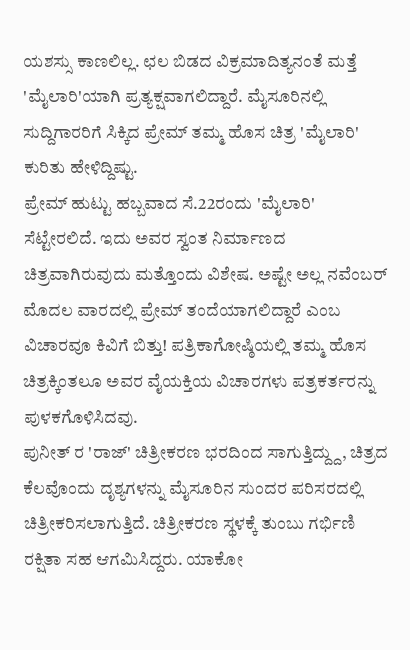ಯಶಸ್ಸು ಕಾಣಲಿಲ್ಲ. ಛಲ ಬಿಡದ ವಿಕ್ರಮಾದಿತ್ಯನಂತೆ ಮತ್ತೆ 'ಮೈಲಾರಿ'ಯಾಗಿ ಪ್ರತ್ಯಕ್ಷವಾಗಲಿದ್ದಾರೆ. ಮೈಸೂರಿನಲ್ಲಿ ಸುದ್ದಿಗಾರರಿಗೆ ಸಿಕ್ಕಿದ ಪ್ರೇಮ್ ತಮ್ಮ ಹೊಸ ಚಿತ್ರ 'ಮೈಲಾರಿ' ಕುರಿತು ಹೇಳಿದ್ದಿಷ್ಟು.
ಪ್ರೇಮ್ ಹುಟ್ಟು ಹಬ್ಬವಾದ ಸೆ.22ರಂದು 'ಮೈಲಾರಿ' ಸೆಟ್ಟೇರಲಿದೆ. ಇದು ಅವರ ಸ್ವಂತ ನಿರ್ಮಾಣದ ಚಿತ್ರವಾಗಿರುವುದು ಮತ್ತೊಂದು ವಿಶೇಷ. ಅಷ್ಟೇ ಅಲ್ಲ ನವೆಂಬರ್ ಮೊದಲ ವಾರದಲ್ಲಿ ಪ್ರೇಮ್ ತಂದೆಯಾಗಲಿದ್ದಾರೆ ಎಂಬ ವಿಚಾರವೂ ಕಿವಿಗೆ ಬಿತ್ತು! ಪತ್ರಿಕಾಗೋಷ್ಠಿಯಲ್ಲಿ ತಮ್ಮ ಹೊಸ ಚಿತ್ರಕ್ಕಿಂತಲೂ ಅವರ ವೈಯಕ್ತಿಯ ವಿಚಾರಗಳು ಪತ್ರಕರ್ತರನ್ನು ಪುಳಕಗೊಳಿಸಿದವು.
ಪುನೀತ್ ರ 'ರಾಜ್' ಚಿತ್ರೀಕರಣ ಭರದಿಂದ ಸಾಗುತ್ತಿದ್ದ್ದು, ಚಿತ್ರದ ಕೆಲವೊಂದು ದೃಶ್ಯಗಳನ್ನು ಮೈಸೂರಿನ ಸುಂದರ ಪರಿಸರದಲ್ಲಿ ಚಿತ್ರೀಕರಿಸಲಾಗುತ್ತಿದೆ. ಚಿತ್ರೀಕರಣ ಸ್ಥಳಕ್ಕೆ ತುಂಬು ಗರ್ಭಿಣಿ ರಕ್ಷಿತಾ ಸಹ ಆಗಮಿಸಿದ್ದರು. ಯಾಕೋ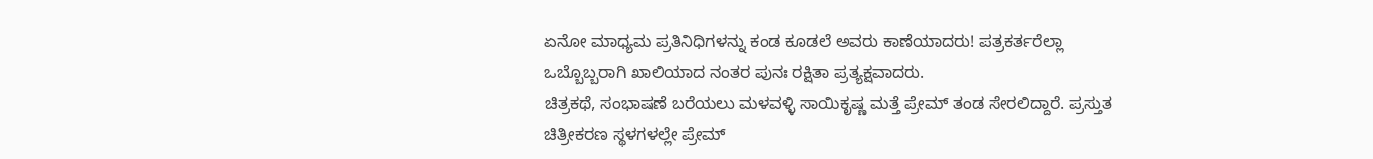ಏನೋ ಮಾಧ್ಯಮ ಪ್ರತಿನಿಧಿಗಳನ್ನು ಕಂಡ ಕೂಡಲೆ ಅವರು ಕಾಣೆಯಾದರು! ಪತ್ರಕರ್ತರೆಲ್ಲಾ ಒಬ್ಬೊಬ್ಬರಾಗಿ ಖಾಲಿಯಾದ ನಂತರ ಪುನಃ ರಕ್ಷಿತಾ ಪ್ರತ್ಯಕ್ಷವಾದರು.
ಚಿತ್ರಕಥೆ, ಸಂಭಾಷಣೆ ಬರೆಯಲು ಮಳವಳ್ಳಿ ಸಾಯಿಕೃಷ್ಣ ಮತ್ತೆ ಪ್ರೇಮ್ ತಂಡ ಸೇರಲಿದ್ದಾರೆ. ಪ್ರಸ್ತುತ ಚಿತ್ರೀಕರಣ ಸ್ಥಳಗಳಲ್ಲೇ ಪ್ರೇಮ್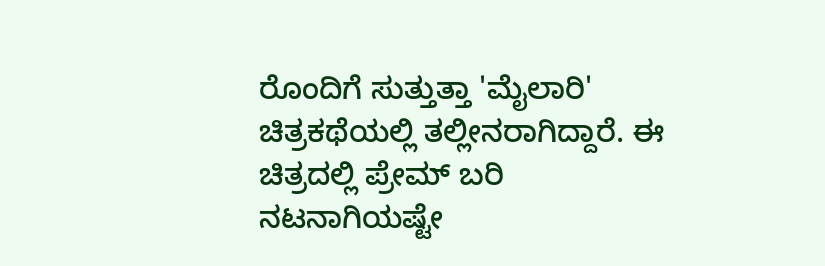ರೊಂದಿಗೆ ಸುತ್ತುತ್ತಾ 'ಮೈಲಾರಿ' ಚಿತ್ರಕಥೆಯಲ್ಲಿ ತಲ್ಲೀನರಾಗಿದ್ದಾರೆ. ಈ ಚಿತ್ರದಲ್ಲಿ ಪ್ರೇಮ್ ಬರಿ ನಟನಾಗಿಯಷ್ಟೇ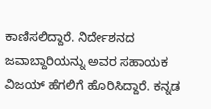ಕಾಣಿಸಲಿದ್ದಾರೆ. ನಿರ್ದೇಶನದ ಜವಾಬ್ದಾರಿಯನ್ನು ಅವರ ಸಹಾಯಕ ವಿಜಯ್ ಹೆಗಲಿಗೆ ಹೊರಿಸಿದ್ದಾರೆ. ಕನ್ನಡ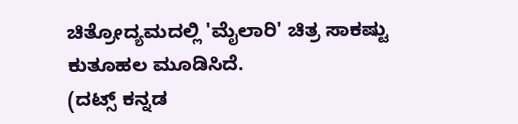ಚಿತ್ರೋದ್ಯಮದಲ್ಲಿ 'ಮೈಲಾರಿ' ಚಿತ್ರ ಸಾಕಷ್ಟು ಕುತೂಹಲ ಮೂಡಿಸಿದೆ.
(ದಟ್ಸ್ ಕನ್ನಡ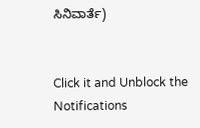ಸಿನಿವಾರ್ತೆ)


Click it and Unblock the Notifications